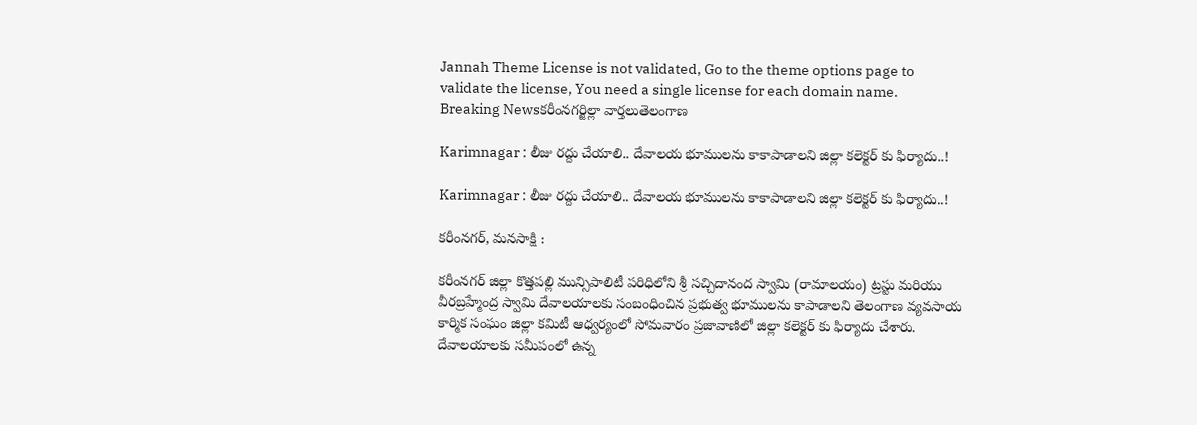Jannah Theme License is not validated, Go to the theme options page to validate the license, You need a single license for each domain name.
Breaking Newsకరీంనగర్జిల్లా వార్తలుతెలంగాణ

Karimnagar : లీజు రద్దు చేయాలి.. దేవాలయ భూములను కాకాపాడాలని జిల్లా కలెక్టర్ కు ఫిర్యాదు..!

Karimnagar : లీజు రద్దు చేయాలి.. దేవాలయ భూములను కాకాపాడాలని జిల్లా కలెక్టర్ కు ఫిర్యాదు..!

కరీంనగర్, మనసాక్షి :

కరీంనగర్ జిల్లా కొత్తపల్లి మున్సిపాలిటీ పరిధిలోని శ్రీ సచ్చిదానంద స్వామి (రామాలయం) ట్రస్టు మరియు వీరబ్రహ్మేంద్ర స్వామి దేవాలయాలకు సంబంధించిన ప్రభుత్వ భూములను కాపాడాలని తెలంగాణ వ్యవసాయ కార్మిక సంఘం జిల్లా కమిటీ ఆధ్వర్యంలో సోమవారం ప్రజావాణిలో జిల్లా కలెక్టర్ కు ఫిర్యాదు చేశారు. దేవాలయాలకు సమీపంలో ఉన్న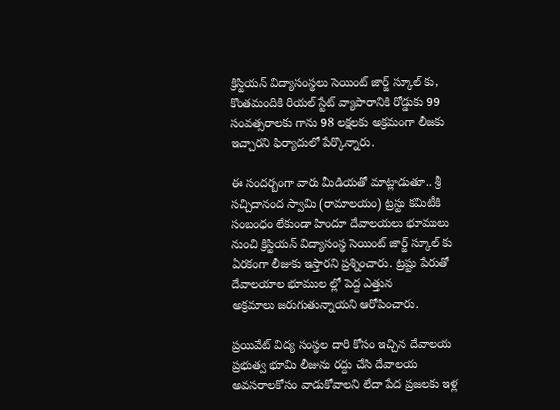క్రిస్టియన్ విద్యాసంస్థలు సెయింట్ జార్జ్ స్కూల్ కు, కొంతమందికి రియల్ స్టేట్ వ్యాపారానికి రోడ్డుకు 99 సంవత్సరాలకు గాను 98 లక్షలకు అక్రమంగా లీజకు ఇచ్చారని ఫిర్యాదులో పేర్కొన్నారు.

ఈ సందర్బంగా వారు మీడియతో మాట్లాడుతూ.. శ్రీ సచ్చిదానంద స్వామి (రామాలయం) ట్రస్టు కమిటీకి సంబంధం లేకుండా హిందూ దేవాలయలు భూములు నుంచి క్రిస్టియన్ విద్యాసంస్థ సెయింట్ జార్జ్ స్కూల్ కు ఏరకంగా లీజుకు ఇస్తారని ప్రశ్నించారు. ట్రష్టు పేరుతో దేవాలయాల భూముల ల్లో పెద్ద ఎత్తున
అక్రమాలు జరుగుతున్నాయని ఆరోపించారు.

ప్రయివేట్ విద్య సంస్థల దారి కోసం ఇచ్చిన దేవాలయ ప్రభుత్వ భూమి లీజును రద్దు చేసి దేవాలయ అవసరాలకోసం వాడుకోవాలని లేదా పేద ప్రజలకు ఇళ్ల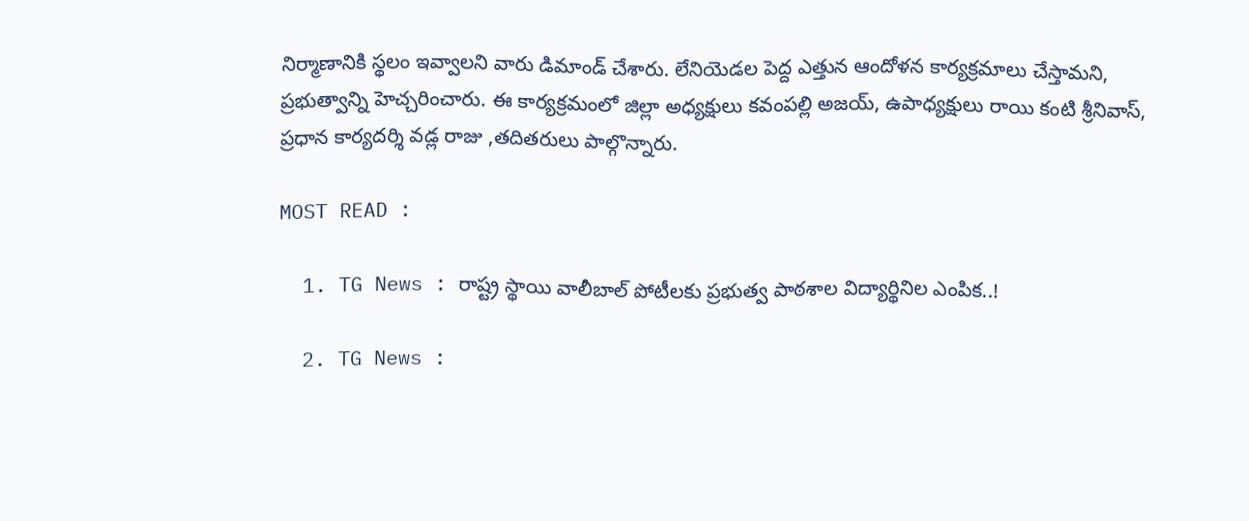నిర్మాణానికి స్థలం ఇవ్వాలని వారు డిమాండ్ చేశారు. లేనియెడల పెద్ద ఎత్తున ఆందోళన కార్యక్రమాలు చేస్తామని, ప్రభుత్వాన్ని హెచ్చరించారు. ఈ కార్యక్రమంలో జిల్లా అధ్యక్షులు కవంపల్లి అజయ్, ఉపాధ్యక్షులు రాయి కంటి శ్రీనివాస్, ప్రధాన కార్యదర్శి వడ్ల రాజు ,తదితరులు పాల్గొన్నారు.

MOST READ :

  1. TG News : రాష్ట్ర స్థాయి వాలీబాల్ పోటీలకు ప్రభుత్వ పాఠశాల విద్యార్థినిల ఎంపిక..!

  2. TG News :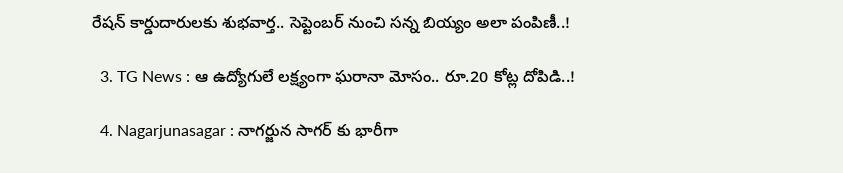రేషన్ కార్డుదారులకు శుభవార్త.. సెప్టెంబర్ నుంచి సన్న బియ్యం అలా పంపిణీ..!

  3. TG News : ఆ ఉద్యోగులే లక్ష్యంగా ఘరానా మోసం.. రూ.20 కోట్ల దోపిడి..!

  4. Nagarjunasagar : నాగర్జున సాగర్ కు భారీగా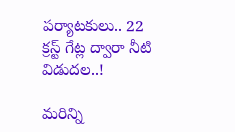పర్యాటకులు.. 22 క్రస్ట్ గేట్ల ద్వారా నీటి విడుదల..!

మరిన్ని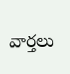వార్తలు